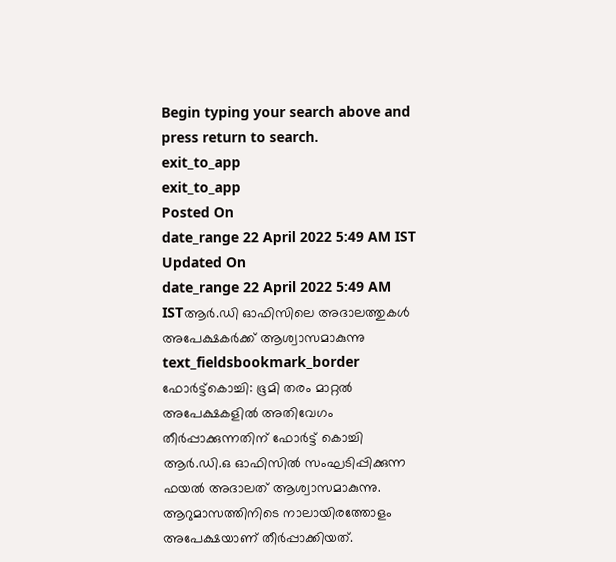Begin typing your search above and press return to search.
exit_to_app
exit_to_app
Posted On
date_range 22 April 2022 5:49 AM IST Updated On
date_range 22 April 2022 5:49 AM ISTആർ.ഡി ഓഫിസിലെ അദാലത്തുകൾ അപേക്ഷകർക്ക് ആശ്വാസമാകുന്നു
text_fieldsbookmark_border
ഫോർട്ട്കൊച്ചി: ഭൂമി തരം മാറ്റൽ അപേക്ഷകളിൽ അതിവേഗം തീർപ്പാക്കുന്നതിന് ഫോർട്ട് കൊച്ചി ആർ.ഡി.ഒ ഓഫിസിൽ സംഘടിപ്പിക്കുന്ന ഫയൽ അദാലത് ആശ്വാസമാകുന്നു. ആറുമാസത്തിനിടെ നാലായിരത്തോളം അപേക്ഷയാണ് തീർപ്പാക്കിയത്.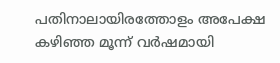പതിനാലായിരത്തോളം അപേക്ഷ കഴിഞ്ഞ മൂന്ന് വർഷമായി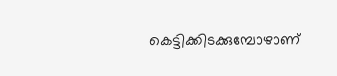കെട്ടിക്കിടക്കുമ്പോഴാണ്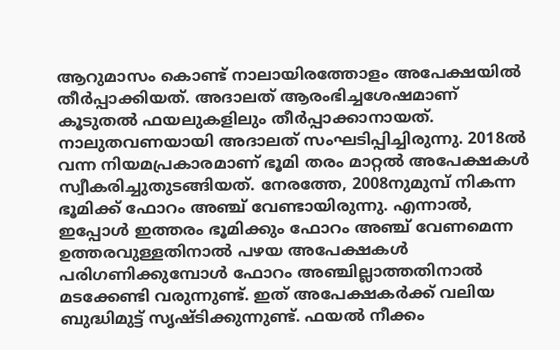ആറുമാസം കൊണ്ട് നാലായിരത്തോളം അപേക്ഷയിൽ തീർപ്പാക്കിയത്. അദാലത് ആരംഭിച്ചശേഷമാണ് കൂടുതൽ ഫയലുകളിലും തീർപ്പാക്കാനായത്. നാലുതവണയായി അദാലത് സംഘടിപ്പിച്ചിരുന്നു. 2018ൽ വന്ന നിയമപ്രകാരമാണ് ഭൂമി തരം മാറ്റൽ അപേക്ഷകൾ സ്വീകരിച്ചുതുടങ്ങിയത്. നേരത്തേ, 2008നുമുമ്പ് നികന്ന ഭൂമിക്ക് ഫോറം അഞ്ച് വേണ്ടായിരുന്നു. എന്നാൽ, ഇപ്പോൾ ഇത്തരം ഭൂമിക്കും ഫോറം അഞ്ച് വേണമെന്ന ഉത്തരവുള്ളതിനാൽ പഴയ അപേക്ഷകൾ പരിഗണിക്കുമ്പോൾ ഫോറം അഞ്ചില്ലാത്തതിനാൽ മടക്കേണ്ടി വരുന്നുണ്ട്. ഇത് അപേക്ഷകർക്ക് വലിയ ബുദ്ധിമുട്ട് സൃഷ്ടിക്കുന്നുണ്ട്. ഫയൽ നീക്കം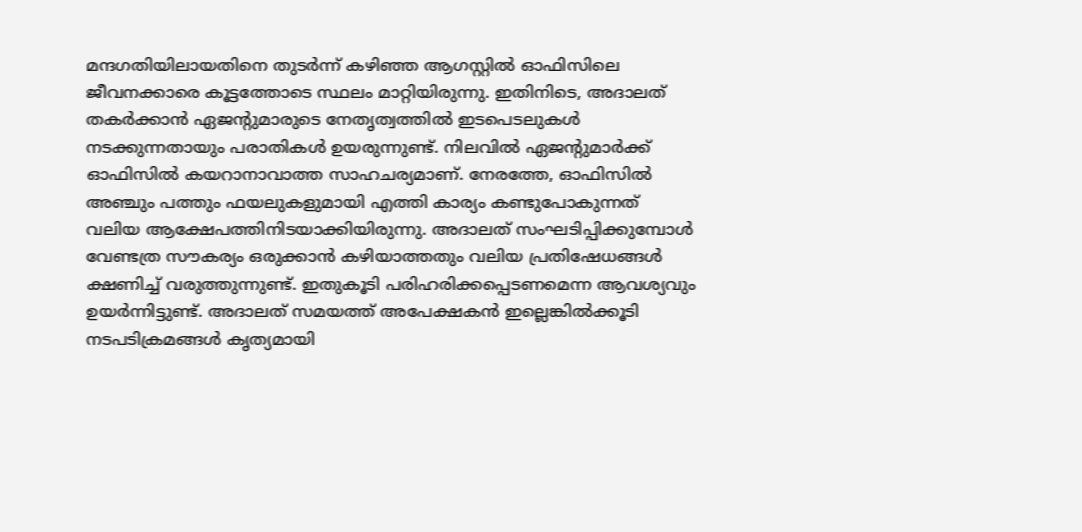മന്ദഗതിയിലായതിനെ തുടർന്ന് കഴിഞ്ഞ ആഗസ്റ്റിൽ ഓഫിസിലെ ജീവനക്കാരെ കൂട്ടത്തോടെ സ്ഥലം മാറ്റിയിരുന്നു. ഇതിനിടെ, അദാലത് തകർക്കാൻ ഏജന്റുമാരുടെ നേതൃത്വത്തിൽ ഇടപെടലുകൾ നടക്കുന്നതായും പരാതികൾ ഉയരുന്നുണ്ട്. നിലവിൽ ഏജന്റുമാർക്ക് ഓഫിസിൽ കയറാനാവാത്ത സാഹചര്യമാണ്. നേരത്തേ, ഓഫിസിൽ അഞ്ചും പത്തും ഫയലുകളുമായി എത്തി കാര്യം കണ്ടുപോകുന്നത് വലിയ ആക്ഷേപത്തിനിടയാക്കിയിരുന്നു. അദാലത് സംഘടിപ്പിക്കുമ്പോൾ വേണ്ടത്ര സൗകര്യം ഒരുക്കാൻ കഴിയാത്തതും വലിയ പ്രതിഷേധങ്ങൾ ക്ഷണിച്ച് വരുത്തുന്നുണ്ട്. ഇതുകൂടി പരിഹരിക്കപ്പെടണമെന്ന ആവശ്യവും ഉയർന്നിട്ടുണ്ട്. അദാലത് സമയത്ത് അപേക്ഷകൻ ഇല്ലെങ്കിൽക്കൂടി നടപടിക്രമങ്ങൾ കൃത്യമായി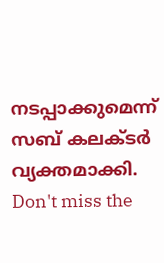നടപ്പാക്കുമെന്ന് സബ് കലക്ടർ വ്യക്തമാക്കി.
Don't miss the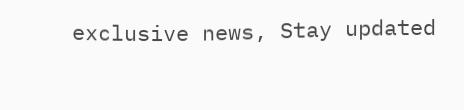exclusive news, Stay updated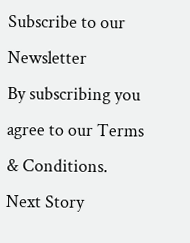Subscribe to our Newsletter
By subscribing you agree to our Terms & Conditions.
Next Story